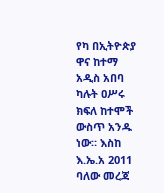የካ በኢትዮጵያ ዋና ከተማ አዲስ አበባ ካሉት ዐሥሩ ክፍለ ከተሞች ውስጥ አንዱ ነው። እስከ እ.ኤ.አ 2011 ባለው መረጃ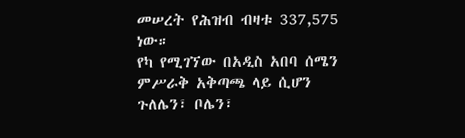መሠረት የሕዝብ ብዛቱ 337,575 ነው።
የካ የሚገኘው በአዲስ አበባ ሰሜን ምሥራቅ አቅጣጫ ላይ ሲሆን ጉለሌን፣ ቦሌን፣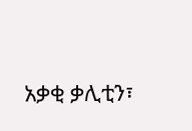አቃቂ ቃሊቲን፣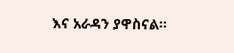እና አራዳን ያዋስናል።